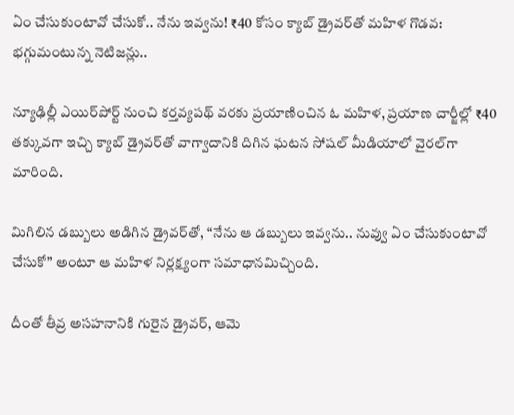ఏం చేసుకుంటావో చేసుకో.. నేను ఇవ్వను! ₹40 కోసం క్యాబ్ డ్రైవర్‌తో మహిళ గొడవ: భగ్గుమంటున్న నెటిజన్లు..

న్యూఢిల్లీ ఎయిర్‌పోర్ట్ నుంచి కర్తవ్యపథ్ వరకు ప్రయాణించిన ఓ మహిళ, ప్రయాణ చార్జీల్లో ₹40 తక్కువగా ఇచ్చి క్యాబ్ డ్రైవర్‌తో వాగ్వాదానికి దిగిన ఘటన సోషల్ మీడియాలో వైరల్‌గా మారింది.

మిగిలిన డబ్బులు అడిగిన డ్రైవర్‌తో, “నేను ఆ డబ్బులు ఇవ్వను.. నువ్వు ఏం చేసుకుంటావో చేసుకో” అంటూ ఆ మహిళ నిర్లక్ష్యంగా సమాధానమిచ్చింది.

దీంతో తీవ్ర అసహనానికి గురైన డ్రైవర్, ఆమె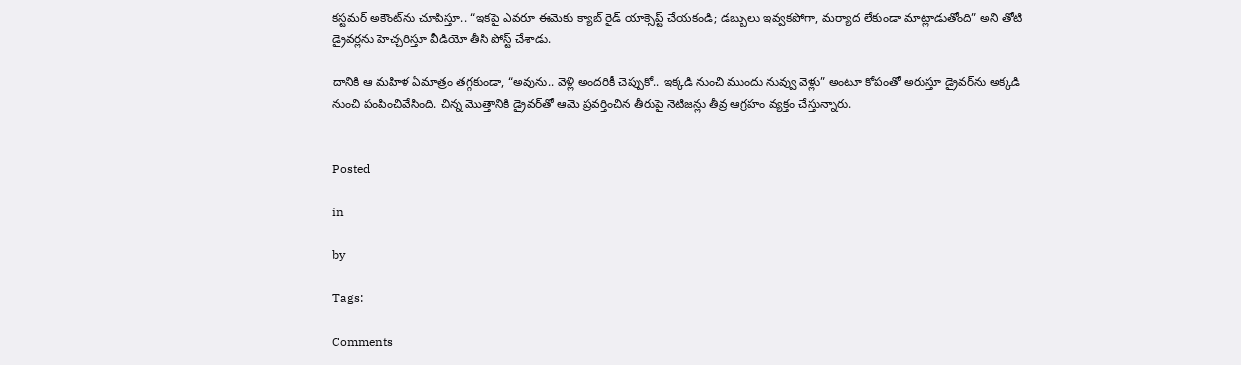కస్టమర్ అకౌంట్‌ను చూపిస్తూ.. “ఇకపై ఎవరూ ఈమెకు క్యాబ్ రైడ్ యాక్సెప్ట్ చేయకండి; డబ్బులు ఇవ్వకపోగా, మర్యాద లేకుండా మాట్లాడుతోంది” అని తోటి డ్రైవర్లను హెచ్చరిస్తూ వీడియో తీసి పోస్ట్ చేశాడు.

దానికి ఆ మహిళ ఏమాత్రం తగ్గకుండా, “అవును.. వెళ్లి అందరికీ చెప్పుకో.. ఇక్కడి నుంచి ముందు నువ్వు వెళ్లు” అంటూ కోపంతో అరుస్తూ డ్రైవర్‌ను అక్కడి నుంచి పంపించివేసింది. చిన్న మొత్తానికి డ్రైవర్‌తో ఆమె ప్రవర్తించిన తీరుపై నెటిజన్లు తీవ్ర ఆగ్రహం వ్యక్తం చేస్తున్నారు.


Posted

in

by

Tags:

Comments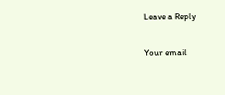Leave a Reply

Your email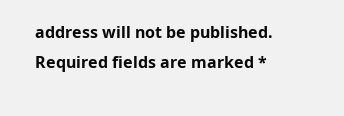address will not be published. Required fields are marked *